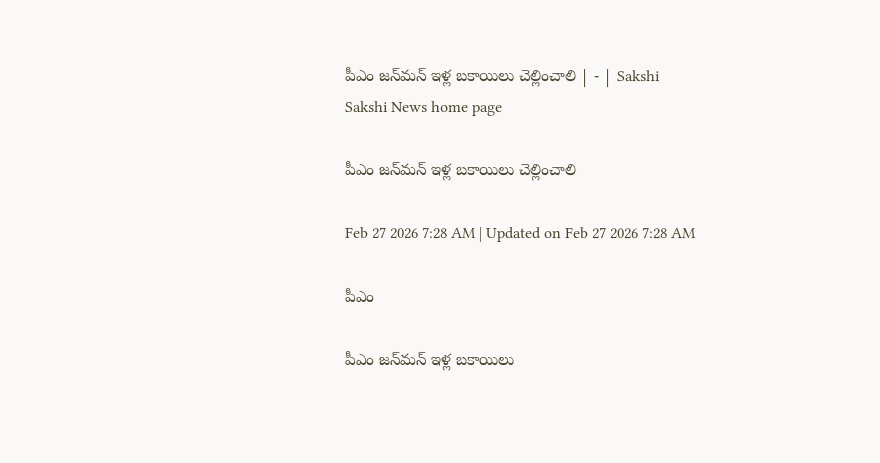పీఎం జన్‌మన్‌ ఇళ్ల బకాయిలు చెల్లించాలి | - | Sakshi
Sakshi News home page

పీఎం జన్‌మన్‌ ఇళ్ల బకాయిలు చెల్లించాలి

Feb 27 2026 7:28 AM | Updated on Feb 27 2026 7:28 AM

పీఎం

పీఎం జన్‌మన్‌ ఇళ్ల బకాయిలు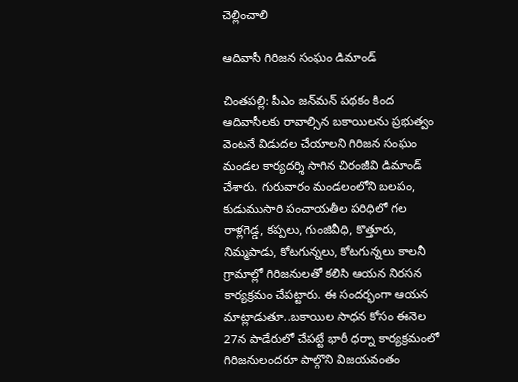చెల్లించాలి

ఆదివాసీ గిరిజన సంఘం డిమాండ్‌

చింతపల్లి: పీఎం జన్‌మన్‌ పథకం కింద ఆదివాసీలకు రావాల్సిన బకాయిలను ప్రభుత్వం వెంటనే విడుదల చేయాలని గిరిజన సంఘం మండల కార్యదర్శి సాగిన చిరంజీవి డిమాండ్‌ చేశారు. గురువారం మండలంలోని బలపం, కుడుముసారి పంచాయతీల పరిధిలో గల రాళ్లగెడ్డ, కప్పలు, గుంజివీధి, కొత్తూరు, నిమ్మపాడు, కోటగున్నలు, కోటగున్నలు కాలనీ గ్రామాల్లో గిరిజనులతో కలిసి ఆయన నిరసన కార్యక్రమం చేపట్టారు. ఈ సందర్భంగా ఆయన మాట్లాడుతూ..బకాయిల సాధన కోసం ఈనెల 27న పాడేరులో చేపట్టే భారీ ధర్నా కార్యక్రమంలో గిరిజనులందరూ పాల్గొని విజయవంతం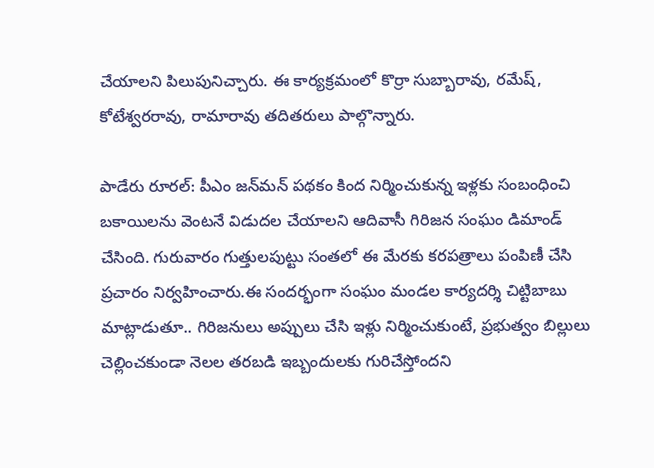చేయాలని పిలుపునిచ్చారు. ఈ కార్యక్రమంలో కొర్రా సుబ్బారావు, రమేష్‌, కోటేశ్వరరావు, రామారావు తదితరులు పాల్గొన్నారు.

పాడేరు రూరల్‌: పీఎం జన్‌మన్‌ పథకం కింద నిర్మించుకున్న ఇళ్లకు సంబంధించి బకాయిలను వెంటనే విడుదల చేయాలని ఆదివాసీ గిరిజన సంఘం డిమాండ్‌ చేసింది. గురువారం గుత్తులపుట్టు సంతలో ఈ మేరకు కరపత్రాలు పంపిణీ చేసి ప్రచారం నిర్వహించారు.ఈ సందర్భంగా సంఘం మండల కార్యదర్శి చిట్టిబాబు మాట్లాడుతూ.. గిరిజనులు అప్పులు చేసి ఇళ్లు నిర్మించుకుంటే, ప్రభుత్వం బిల్లులు చెల్లించకుండా నెలల తరబడి ఇబ్బందులకు గురిచేస్తోందని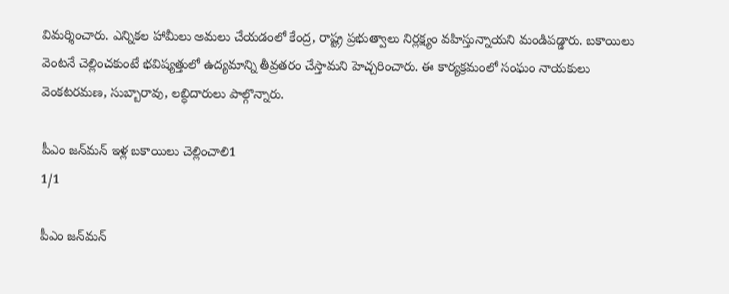విమర్శించారు. ఎన్నికల హామీలు అమలు చేయడంలో కేంద్ర, రాష్ట్ర ప్రభుత్వాలు నిర్లక్ష్యం వహిస్తున్నాయని మండిపడ్డారు. బకాయిలు వెంటనే చెల్లించకుంటే భవిష్యత్తులో ఉద్యమాన్ని తీవ్రతరం చేస్తామని హెచ్చరించారు. ఈ కార్యక్రమంలో సంఘం నాయకులు వెంకటరమణ, సుబ్బారావు, లబ్ధిదారులు పాల్గొన్నారు.

పీఎం జన్‌మన్‌ ఇళ్ల బకాయిలు చెల్లించాలి1
1/1

పీఎం జన్‌మన్‌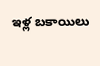ఇళ్ల బకాయిలు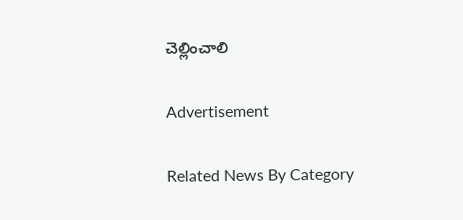చెల్లించాలి

Advertisement

Related News By Category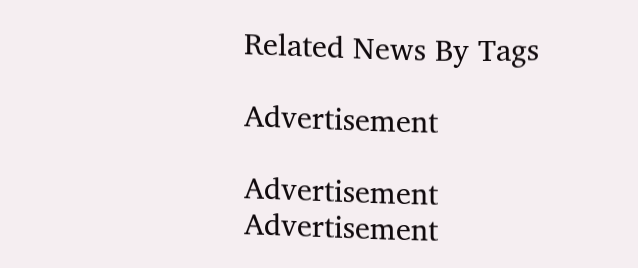Related News By Tags

Advertisement

Advertisement
Advertisement